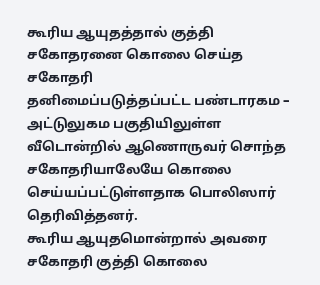கூரிய ஆயுதத்தால் குத்தி சகோதரனை கொலை செய்த சகோதரி
தனிமைப்படுத்தப்பட்ட பண்டாரகம – அட்டுலுகம பகுதியிலுள்ள வீடொன்றில் ஆணொருவர் சொந்த சகோதரியாலேயே கொலை செய்யப்பட்டுள்ளதாக பொலிஸார் தெரிவித்தனர்.
கூரிய ஆயுதமொன்றால் அவரை சகோதரி குத்தி கொலை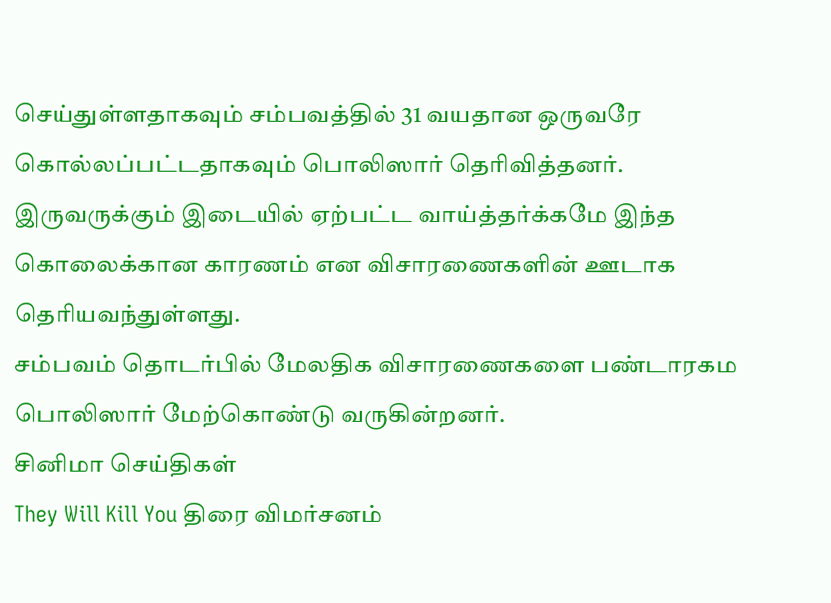செய்துள்ளதாகவும் சம்பவத்தில் 31 வயதான ஒருவரே கொல்லப்பட்டதாகவும் பொலிஸார் தெரிவித்தனர்.
இருவருக்கும் இடையில் ஏற்பட்ட வாய்த்தர்க்கமே இந்த கொலைக்கான காரணம் என விசாரணைகளின் ஊடாக தெரியவந்துள்ளது.
சம்பவம் தொடர்பில் மேலதிக விசாரணைகளை பண்டாரகம பொலிஸார் மேற்கொண்டு வருகின்றனர்.
சினிமா செய்திகள்
They Will Kill You திரை விமர்சனம்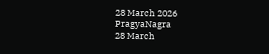28 March 2026
PragyaNagra
28 March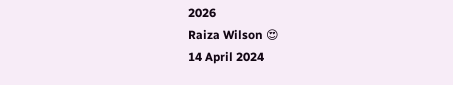2026
Raiza Wilson 😍
14 April 2024